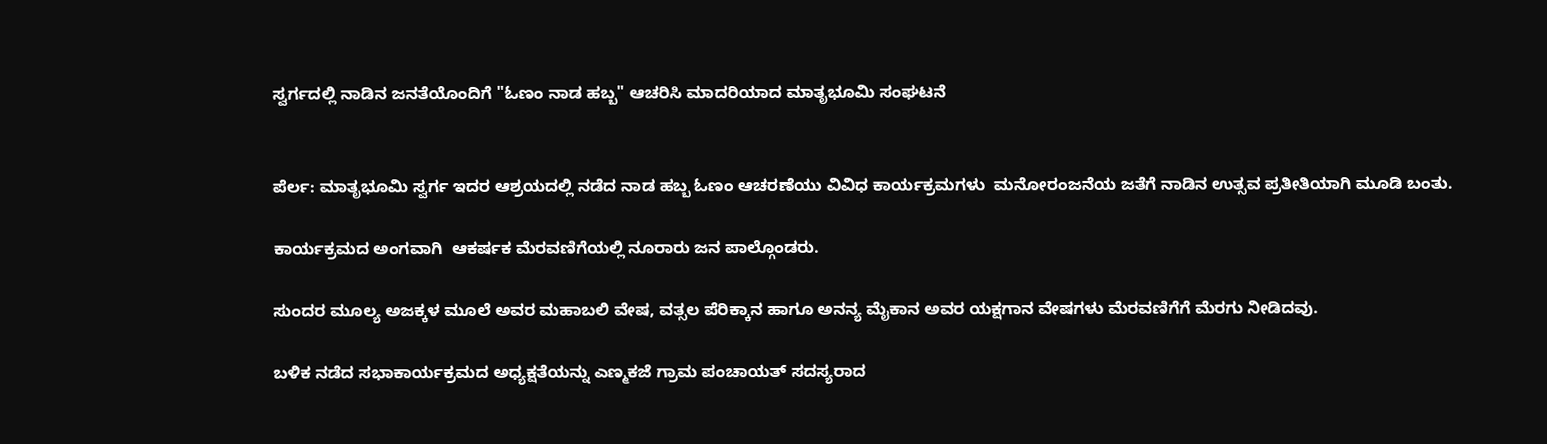ಸ್ವರ್ಗದಲ್ಲಿ ನಾಡಿನ ಜನತೆಯೊಂದಿಗೆ "ಓಣಂ ನಾಡ ಹಬ್ಬ" ಆಚರಿಸಿ ಮಾದರಿಯಾದ ಮಾತೃಭೂಮಿ ಸಂಘಟನೆ


ಪೆರ್ಲ: ಮಾತೃಭೂಮಿ ಸ್ವರ್ಗ ಇದರ ಆಶ್ರಯದಲ್ಲಿ ನಡೆದ ನಾಡ ಹಬ್ಬ ಓಣಂ ಆಚರಣೆಯು ವಿವಿಧ ಕಾರ್ಯಕ್ರಮಗಳು  ಮನೋರಂಜನೆಯ ಜತೆಗೆ ನಾಡಿನ‌ ಉತ್ಸವ ಪ್ರತೀತಿಯಾಗಿ ಮೂಡಿ ಬಂತು.

ಕಾರ್ಯಕ್ರಮದ ಅಂಗವಾಗಿ  ಆಕರ್ಷಕ ಮೆರವಣಿಗೆಯಲ್ಲಿ ನೂರಾರು ಜನ ಪಾಲ್ಗೊಂಡರು.

ಸುಂದರ ಮೂಲ್ಯ ಅಜಕ್ಕಳ ಮೂಲೆ ಅವರ ಮಹಾಬಲಿ ವೇಷ, ವತ್ಸಲ ಪೆರಿಕ್ಕಾನ ಹಾಗೂ ಅನನ್ಯ ಮೈಕಾನ ಅವರ ಯಕ್ಷಗಾನ ವೇಷಗಳು ಮೆರವಣಿಗೆಗೆ ಮೆರಗು ನೀಡಿದವು.

ಬಳಿಕ ನಡೆದ ಸಭಾಕಾರ್ಯಕ್ರಮದ ಅಧ್ಯಕ್ಷತೆಯನ್ನು ಎಣ್ಮಕಜೆ ಗ್ರಾಮ ಪಂಚಾಯತ್ ಸದಸ್ಯರಾದ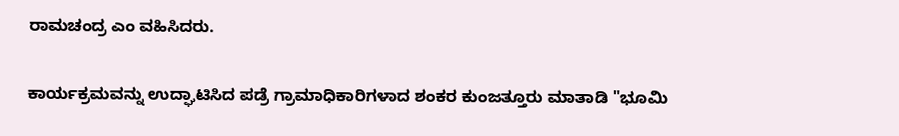ರಾಮಚಂದ್ರ ಎಂ ವಹಿಸಿದರು.

ಕಾರ್ಯಕ್ರಮವನ್ನು ಉದ್ಘಾಟಿಸಿದ ಪಡ್ರೆ ಗ್ರಾಮಾಧಿಕಾರಿಗಳಾದ ಶಂಕರ ಕುಂಜತ್ತೂರು ಮಾತಾಡಿ "ಭೂಮಿ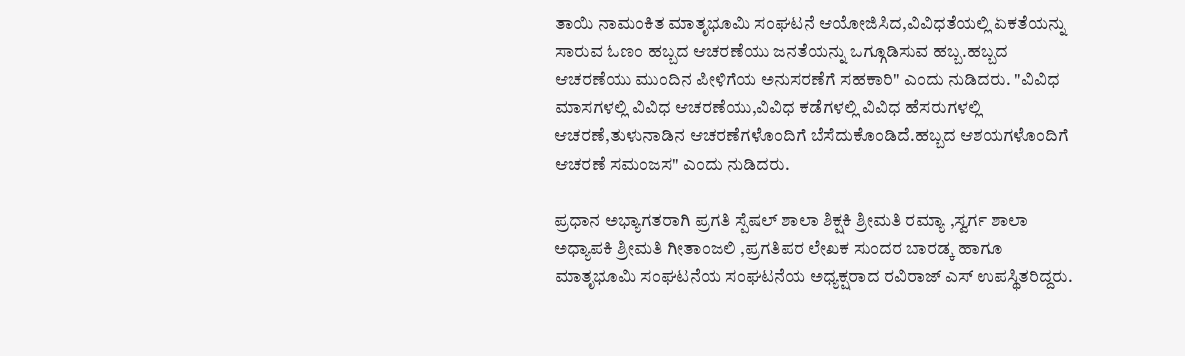ತಾಯಿ ನಾಮಂಕಿತ‌ ಮಾತೃಭೂಮಿ ಸಂಘಟನೆ ಆಯೋಜಿಸಿದ,ವಿವಿಧತೆಯಲ್ಲಿ ಏಕತೆಯನ್ನು ಸಾರುವ ಓಣಂ ಹಬ್ಬದ ಆಚರಣೆಯು ಜನತೆಯನ್ನು ಒಗ್ಗೂಡಿಸುವ ಹಬ್ಬ.ಹಬ್ಬದ ಆಚರಣೆಯು ಮುಂದಿನ ಪೀಳಿಗೆಯ ಅನುಸರಣೆಗೆ ಸಹಕಾರಿ" ಎಂದು ನುಡಿದರು. "ವಿವಿಧ ಮಾಸಗಳಲ್ಲಿ ವಿವಿಧ ಆಚರಣೆಯು,ವಿವಿಧ ಕಡೆಗಳಲ್ಲಿ ವಿವಿಧ ಹೆಸರುಗಳಲ್ಲಿ ಆಚರಣೆ,ತುಳುನಾಡಿನ ಆಚರಣೆಗಳೊಂದಿಗೆ ಬೆಸೆದುಕೊಂಡಿದೆ.ಹಬ್ಬದ ಆಶಯಗಳೊಂದಿಗೆ ಆಚರಣೆ ಸಮಂಜಸ" ಎಂದು ನುಡಿದರು.

ಪ್ರಧಾನ ಅಭ್ಯಾಗತರಾಗಿ ಪ್ರಗತಿ ಸ್ಪೆಷಲ್ ಶಾಲಾ ಶಿಕ್ಷಕಿ ಶ್ರೀಮತಿ ರಮ್ಯಾ ,ಸ್ವರ್ಗ ಶಾಲಾ ಅಧ್ಯಾಪಕಿ ಶ್ರೀಮತಿ ಗೀತಾಂಜಲಿ ,ಪ್ರಗತಿಪರ ಲೇಖಕ ಸುಂದರ ಬಾರಡ್ಕ ಹಾಗೂ ಮಾತೃಭೂಮಿ ಸಂಘಟನೆಯ ಸಂಘಟನೆಯ ಅಧ್ಯಕ್ಷರಾದ ರವಿರಾಜ್ ಎಸ್ ಉಪಸ್ಥಿತರಿದ್ದರು.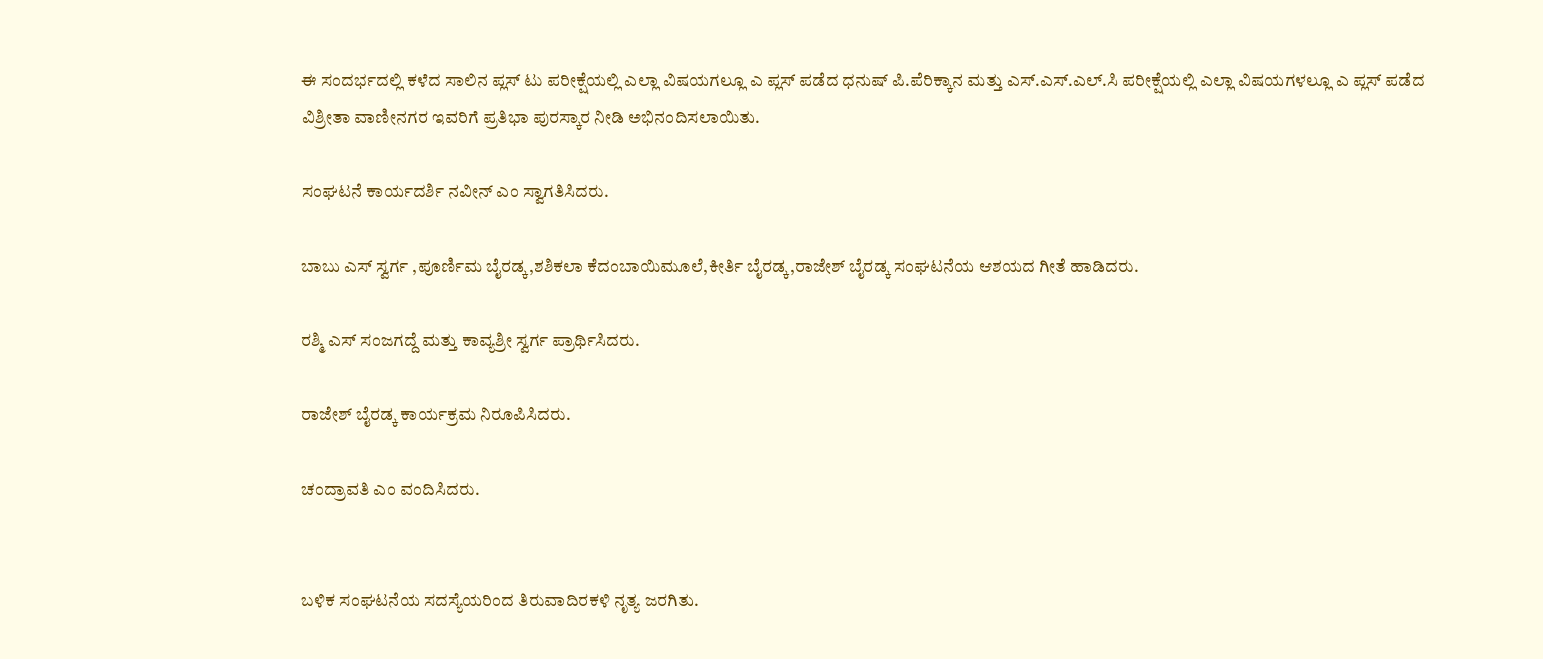ಈ ಸಂದರ್ಭದಲ್ಲಿ ಕಳೆದ ಸಾಲಿನ ಪ್ಲಸ್ ಟು ಪರೀಕ್ಷೆಯಲ್ಲಿ ಎಲ್ಲಾ ವಿಷಯಗಲ್ಲೂ ಎ ಪ್ಲಸ್ ಪಡೆದ ಧನುಷ್ ಪಿ.ಪೆರಿಕ್ಕಾನ ಮತ್ತು ಎಸ್.ಎಸ್.ಎಲ್.ಸಿ ಪರೀಕ್ಷೆಯಲ್ಲಿ ಎಲ್ಲಾ ವಿಷಯಗಳಲ್ಲೂ ಎ ಪ್ಲಸ್ ಪಡೆದ
ವಿಶ್ರೀತಾ ವಾಣೀನಗರ ಇವರಿಗೆ ಪ್ರತಿಭಾ ಪುರಸ್ಕಾರ ನೀಡಿ ಅಭಿನಂದಿಸಲಾಯಿತು.

ಸಂಘಟನೆ ಕಾರ್ಯದರ್ಶಿ ನವೀ‌ನ್ ಎಂ ಸ್ವಾಗತಿಸಿದರು.

ಬಾಬು ಎಸ್ ಸ್ವರ್ಗ ,ಪೂರ್ಣಿಮ ಬೈರಡ್ಕ,ಶಶಿಕಲಾ ಕೆದಂಬಾಯಿಮೂಲೆ,ಕೀರ್ತಿ ಬೈರಡ್ಕ,ರಾಜೇಶ್ ಬೈರಡ್ಕ ಸಂಘಟನೆಯ ಆಶಯದ ಗೀತೆ ಹಾಡಿದರು.

ರಶ್ಮಿ ಎಸ್ ಸಂಜಗದ್ದೆ ಮತ್ತು ಕಾವ್ಯಶ್ರೀ ಸ್ವರ್ಗ ಪ್ರಾರ್ಥಿಸಿದರು.

ರಾಜೇಶ್ ಬೈರಡ್ಕ ಕಾರ್ಯಕ್ರಮ ನಿರೂಪಿಸಿದರು.

ಚಂದ್ರಾವತಿ‌ ಎಂ ವಂದಿಸಿದರು.


ಬಳಿಕ ಸಂಘಟನೆಯ‌ ಸದಸ್ಯೆಯರಿಂದ ತಿರುವಾದಿರಕಳಿ ನೃತ್ಯ ಜರಗಿತು.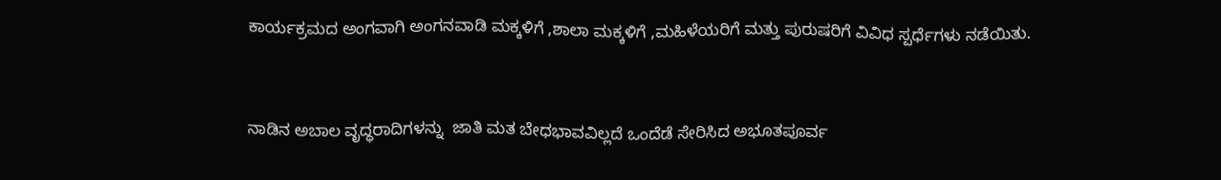ಕಾರ್ಯಕ್ರಮದ ಅಂಗವಾಗಿ ಅಂಗನವಾಡಿ ಮಕ್ಕಳಿಗೆ ,ಶಾಲಾ ಮಕ್ಕಳಿಗೆ ,ಮಹಿಳೆಯರಿಗೆ ಮತ್ತು ಪುರುಷರಿಗೆ ವಿವಿಧ ಸ್ಪರ್ಧೆಗಳು ನಡೆಯಿತು.


ನಾಡಿನ ಅಬಾಲ ವೃದ್ಧರಾದಿಗಳನ್ನು  ಜಾತಿ ಮತ ಬೇಧಭಾವವಿಲ್ಲದೆ ಒಂದೆಡೆ ಸೇರಿಸಿದ ಅಭೂತಪೂರ್ವ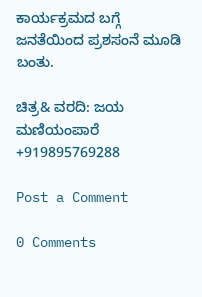ಕಾರ್ಯಕ್ರಮದ ಬಗ್ಗೆ ಜನತೆಯಿಂದ ಪ್ರಶಸಂನೆ ಮೂಡಿ ಬಂತು.

ಚಿತ್ರ& ವರದಿ: ಜಯ ಮಣಿಯಂಪಾರೆ +919895769288

Post a Comment

0 Comments